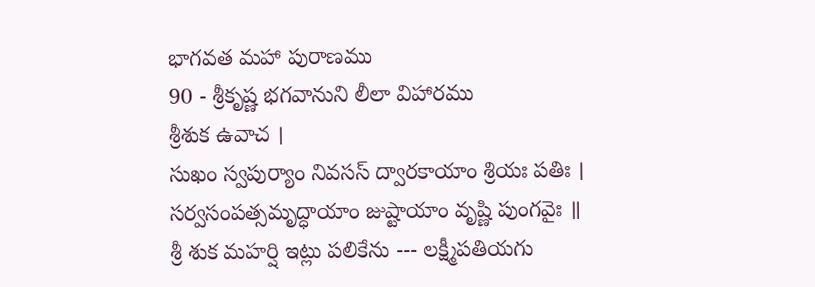భాగవత మహా పురాణము
90 - శ్రీకృష్ణ భగవానుని లీలా విహారము
శ్రీశుక ఉవాచ ।
సుఖం స్వపుర్యాం నివసస్ ద్వారకాయాం శ్రియః పతిః ।
సర్వసంపత్సమృద్ధాయాం జుష్టాయాం వృష్ణి పుంగవైః ॥
శ్రీ శుక మహర్షి ఇట్లు పలికేను --- లక్ష్మీపతియగు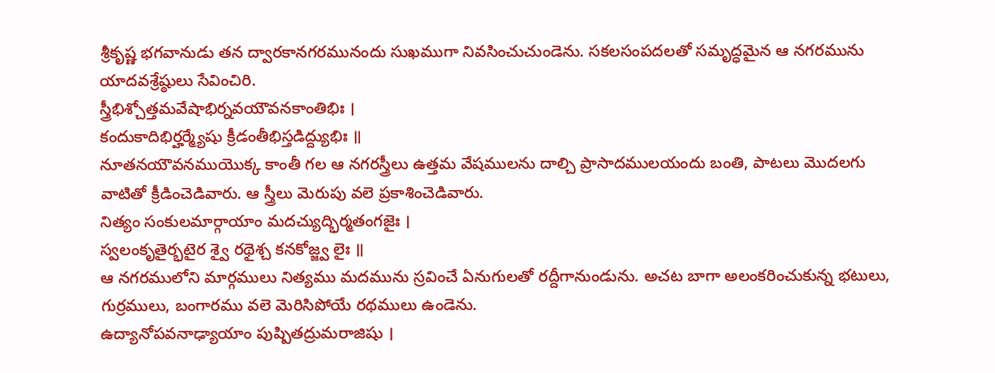శ్రీకృష్ణ భగవానుడు తన ద్వారకానగరమునందు సుఖముగా నివసించుచుండెను. సకలసంపదలతో సమృద్ధమైన ఆ నగరమును యాదవశ్రేష్ఠులు సేవించిరి.
స్త్రీభిశ్చోత్తమవేషాభిర్నవయౌవనకాంతిభిః ।
కందుకాదిభిర్హర్మ్యేషు క్రీడంతీభిస్తడిద్ద్యుభిః ॥
నూతనయౌవనముయొక్క కాంతీ గల ఆ నగరస్త్రీలు ఉత్తమ వేషములను దాల్చి ప్రాసాదములయందు బంతి, పాటలు మొదలగు వాటితో క్రీడించెడివారు. ఆ స్త్రీలు మెరుపు వలె ప్రకాశించెడివారు.
నిత్యం సంకులమార్గాయాం మదచ్యుద్భిర్మతంగజైః ।
స్వలంకృతైర్భటైర శ్వై రథైశ్చ కనకోజ్జ్వ లైః ॥
ఆ నగరములోని మార్గములు నిత్యము మదమును స్రవించే ఏనుగులతో రద్దీగానుండును. అచట బాగా అలంకరించుకున్న భటులు, గుర్రములు, బంగారము వలె మెరిసిపోయే రథములు ఉండెను.
ఉద్యానోపవనాఢ్యాయాం పుష్పితద్రుమరాజిషు ।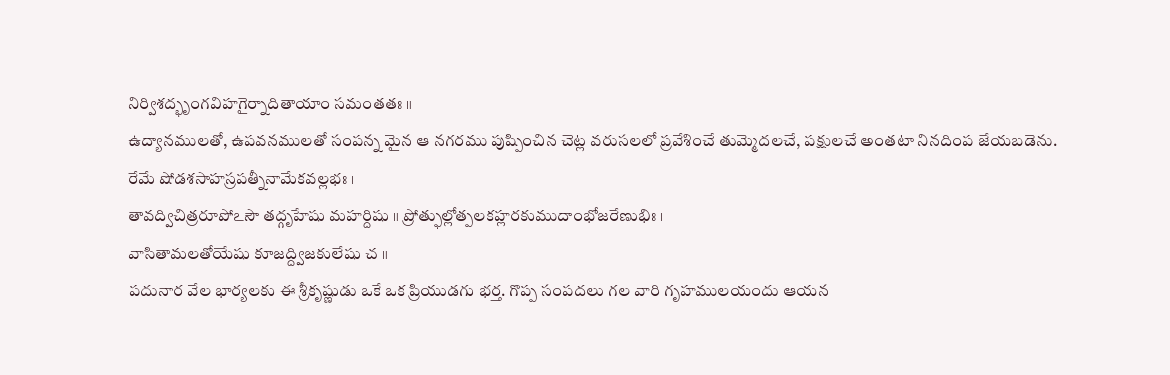నిర్విశద్భృంగవిహగైర్నాదితాయాం సమంతతః ॥
ఉద్యానములతో, ఉపవనములతో సంపన్న మైన ఆ నగరము పుష్పించిన చెట్ల వరుసలలో ప్రవేశించే తుమ్మెదలచే, పక్షులచే అంతటా నినదింప జేయబడెను.
రేమే షోడశసాహస్రపత్నీనామేకవల్లభః ।
తావద్విచిత్రరూపోఽసౌ తద్గృహేషు మహర్దిషు ॥ ప్రోత్ఫుల్లోత్పలకహ్లరకుముదాంభోజరేణుభిః ।
వాసితామలతోయేషు కూజద్ద్విజకులేషు చ ॥
పదునార వేల భార్యలకు ఈ శ్రీకృష్ణుడు ఒకే ఒక ప్రియుడగు భర్త. గొప్ప సంపదలు గల వారి గృహములయందు ఆయన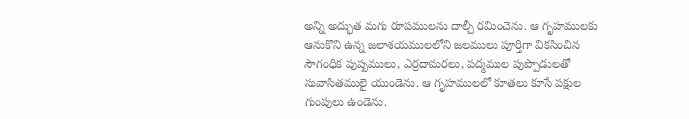అన్ని అద్భుత మగు రూపములను దాల్చీ రమించెను. ఆ గృహములకు ఆనుకొని ఉన్న జలాశయములలోని జలములు పూర్తిగా వికసించిన సౌగంధిక పుష్పములు, ఎర్రదామరలు, పద్మముల పుప్పొడులతో సువాసితములై యుండెను. ఆ గృహములలో కూతలు కూసే పక్షుల గుంపులు ఉండెను.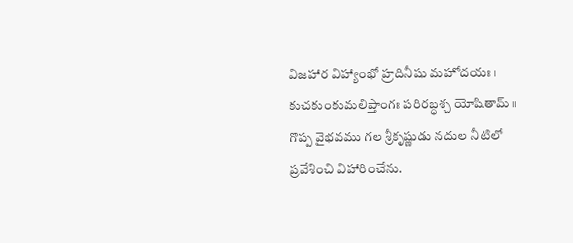విజహార విహ్యాంభో హ్రదినీషు మహోదయః ।
కుచకుంకుమలిప్తాంగః పరిరబ్ధశ్చ యోషితామ్ ॥
గొప్ప వైభవము గల శ్రీకృష్ణుడు నదుల నీటిలో ప్రవేశించి విహారించేను.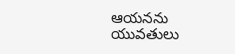ఆయనను యువతులు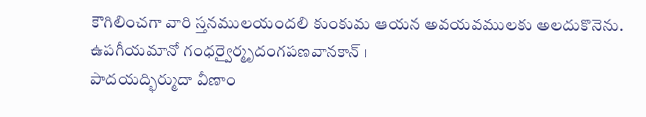కౌగిలించగా వారి స్తనములయందలి కుంకుమ ఆయన అవయవములకు అలదుకొనెను.
ఉపగీయమానో గంధర్వైర్మృదంగపణవానకాన్ ।
పాదయద్భిర్ముదా వీణాం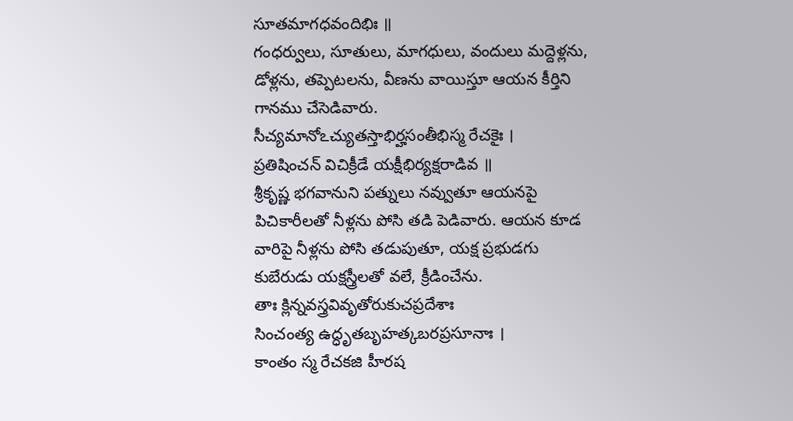సూతమాగధవందిభిః ॥
గంధర్వులు, సూతులు, మాగధులు, వందులు మద్దెళ్లను, డోళ్లను, తప్పెటలను, వీణను వాయిస్తూ ఆయన కీర్తిని గానము చేసెడివారు.
సీచ్యమానోఽచ్యుతస్తాభిర్హసంతీభిస్మ రేచకైః ।
ప్రతిషించన్ విచిక్రీడే యక్షీభిర్యక్షరాడివ ॥
శ్రీకృష్ణ భగవానుని పత్నులు నవ్వుతూ ఆయనపై పిచికారీలతో నీళ్లను పోసి తడి పెడివారు. ఆయన కూడ వారిపై నీళ్లను పోసి తడుపుతూ, యక్ష ప్రభుడగు కుబేరుడు యక్షస్త్రీలతో వలే, క్రీడించేను.
తాః క్లిన్నవస్త్రవివృతోరుకుచప్రదేశాః
సించంత్య ఉద్ధృతబృహత్కబరప్రసూనాః ।
కాంతం స్మ రేచకజి హీరష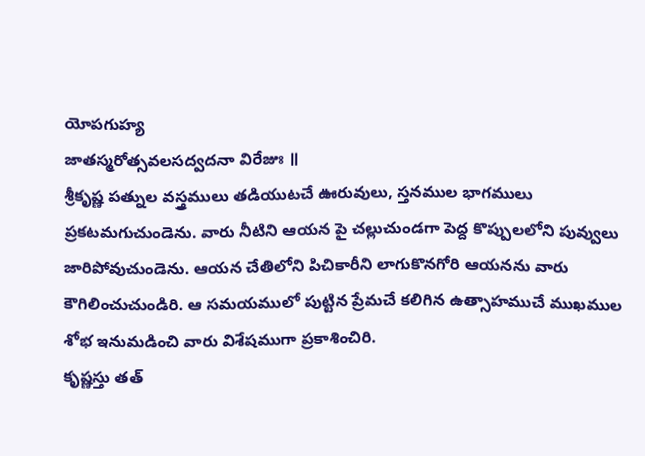యోపగుహ్య
జాతస్మరోత్సవలసద్వదనా విరేజుః ॥
శ్రీకృష్ణ పత్నుల వస్త్రములు తడియుటచే ఊరువులు, స్తనముల భాగములు ప్రకటమగుచుండెను. వారు నీటిని ఆయన పై చల్లుచుండగా పెద్ద కొప్పులలోని పువ్వులు జారిపోవుచుండెను. ఆయన చేతిలోని పిచికారీని లాగుకొనగోరి ఆయనను వారు కౌగిలించుచుండిరి. ఆ సమయములో పుట్టిన ప్రేమచే కలిగిన ఉత్సాహముచే ముఖముల శోభ ఇనుమడించి వారు విశేషముగా ప్రకాశించిరి.
కృష్ణస్తు తత్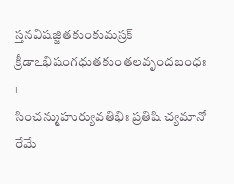స్తనవిషజ్జితకుంకుమస్రక్
క్రీడాఽభిషంగధుతకుంతలవృందబంధః ।
సించన్ముహుర్యువతిభిః ప్రతిషి చ్యమానో
రేమే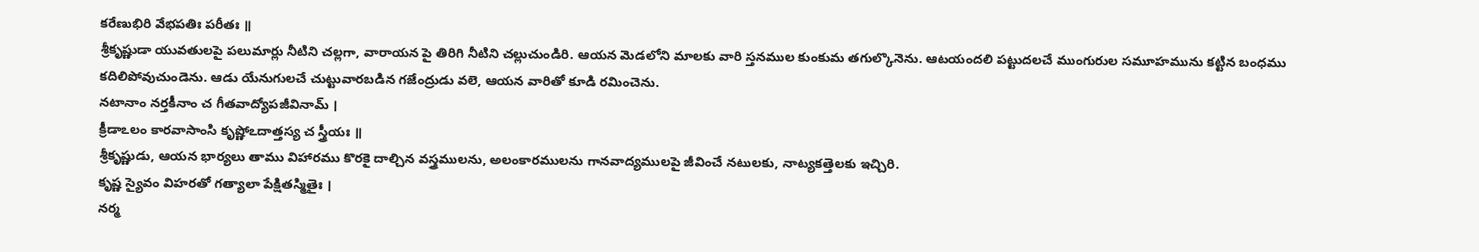కరేణుభిరి వేభపతిః పరీతః ॥
శ్రీకృష్ణుడా యువతులపై పలుమార్లు నీటిని చల్లగా, వారాయన పై తిరిగి నీటిని చల్లుచుండిరి. ఆయన మెడలోని మాలకు వారి స్తనముల కుంకుమ తగుల్కొనెను. ఆటయందలి పట్టుదలచే ముంగురుల సమూహమును కట్టిన బంధము కదిలిపోవుచుండెను. ఆడు యేనుగులచే చుట్టువారబడిన గజేంద్రుడు వలె, ఆయన వారితో కూడి రమించెను.
నటానాం నర్తకీనాం చ గీతవాద్యోపజీవినామ్ ।
క్రీడాఽలం కారవాసాంసి కృష్ణోఽదాత్తస్య చ స్త్రీయః ॥
శ్రీకృష్ణుడు, ఆయన భార్యలు తాము విహారము కొరకై దాల్చిన వస్త్రములను, అలంకారములను గానవాద్యములపై జీవించే నటులకు, నాట్యకత్తెలకు ఇచ్చిరి.
కృష్ణ స్యైవం విహరతో గత్యాలా పేక్షితస్మితైః ।
నర్మ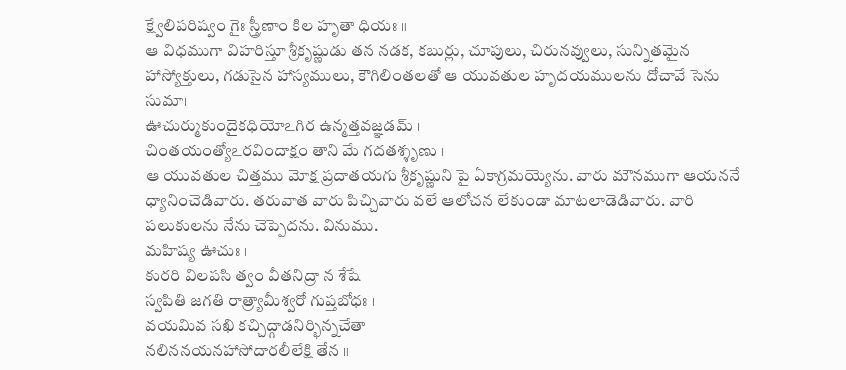క్ష్వేలిపరిష్వం గైః స్త్రీణాం కిల హృతా ధియః ॥
ఆ విధముగా విహరిస్తూ శ్రీకృష్ణుడు తన నడక, కబుర్లు, చూపులు, చిరునవ్వులు, సున్నితమైన హాస్యోక్తులు, గడుసైన హాస్యములు, కౌగిలింతలతో ఆ యువతుల హృదయములను దోచావే సెను సుమా।
ఊచుర్ముకుందైకధియోఽగిర ఉన్మత్తవజ్ఞడమ్ ।
చింతయంత్యోఽరవిందాక్షం తాని మే గదతశ్శృణు ।
ఆ యువతుల చిత్తము మోక్ష ప్రదాతయగు శ్రీకృష్ణుని పై ఏకాగ్రమయ్యెను. వారు మౌనముగా ఆయననే ధ్యానించెడివారు. తరువాత వారు పిచ్చివారు వలే ఆలోచన లేకుండా మాటలాడెడివారు. వారి పలుకులను నేను చెప్పెదను. వినుము.
మహిష్య ఊచుః ।
కురరి విలపసి త్వం వీతనిద్రా న శేషే
స్వపితి జగతి రాత్ర్యామీశ్వరో గుప్తబోధః ।
వయమివ సఖి కచ్చిద్గాడనిర్భిన్నచేతా
నలిననయనహాసోదారలీలేక్షి తేన ॥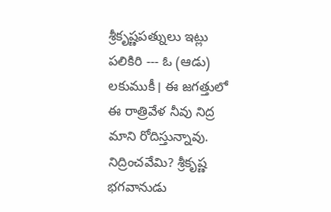శ్రీకృష్ణపత్నులు ఇట్లు పలికిరి --- ఓ (ఆడు) లకుముకీ। ఈ జగత్తులో ఈ రాత్రివేళ నీవు నిద్ర మాని రోదిస్తున్నావు. నిద్రించవేమి? శ్రీకృష్ణ భగవానుడు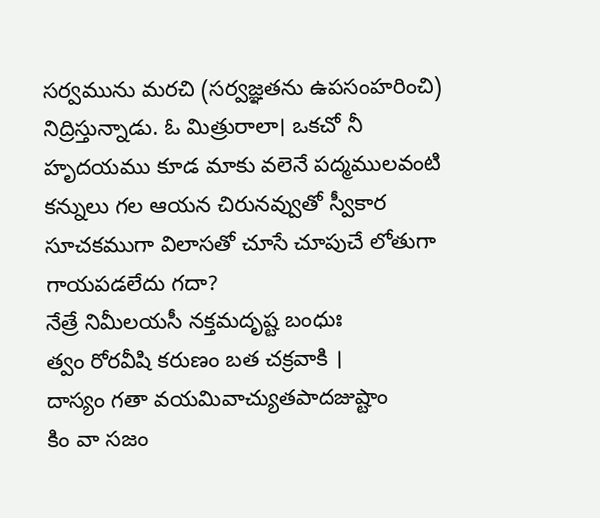సర్వమును మరచి (సర్వజ్ఞతను ఉపసంహరించి) నిద్రిస్తున్నాడు. ఓ మిత్రురాలా। ఒకచో నీ హృదయము కూడ మాకు వలెనే పద్మములవంటి కన్నులు గల ఆయన చిరునవ్వుతో స్వీకార సూచకముగా విలాసతో చూసే చూపుచే లోతుగా గాయపడలేదు గదా?
నేత్రే నిమీలయసీ నక్తమదృష్ట బంధుః
త్వం రోరవీషి కరుణం బత చక్రవాకి ।
దాస్యం గతా వయమివాచ్యుతపాదజుష్టాం
కిం వా సజం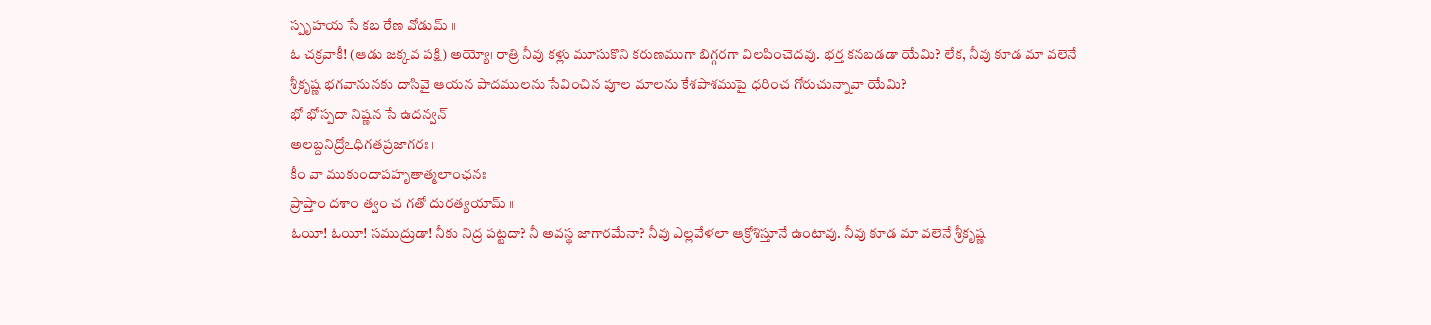స్పృహయ సే కబ రేణ వోడుమ్ ॥
ఓ చక్రవాకీ! (ఆడు జక్కవ పక్షి) అయ్యో। రాత్రి నీవు కళ్లు మూసుకొని కరుణముగా బిగ్గరగా విలపించెదవు. భర్త కనబడడా యేమి? లేక, నీవు కూడ మా వలెనే శ్రీకృష్ణ భగవానునకు దాసివై ఆయన పాదములను సేవించిన పూల మాలను కేశపాశముపై ధరించ గోరుచున్నావా యేమి?
భో భోస్పదా నిష్ణన సే ఉదన్వన్
అలబ్దనిద్రోఽధిగతప్రజాగరః।
కీం వా ముకుందాపహృతాత్మలాంఛనః
ప్రాప్తాం దశాం త్వం చ గతో దురత్యయామ్ ॥
ఓయీ! ఓయీ! సముద్రుడా! నీకు నిద్ర పట్టదా? నీ అవస్థ జాగారమేనా? నీవు ఎల్లవేళలా ఆక్రోశిస్తూనే ఉంటావు. నీవు కూడ మా వలెనే శ్రీకృష్ణ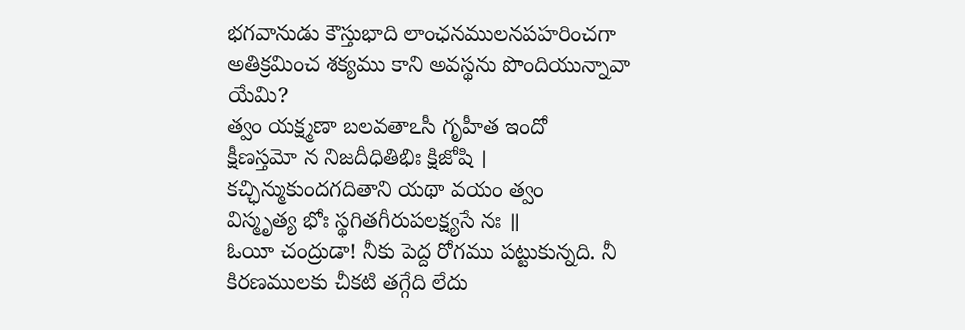భగవానుడు కౌస్తుభాది లాంఛనములనపహరించగా అతిక్రమించ శక్యము కాని అవస్థను పొందియున్నావా యేమి?
త్వం యక్ష్మణా బలవతాఽసీ గృహీత ఇందో
క్షీణస్తమో న నిజదీధితిభిః క్షిజోషి ।
కచ్ఛిన్ముకుందగదితాని యథా వయం త్వం
విస్మృత్య భోః స్థగితగీరుపలక్ష్యసే నః ॥
ఓయీ చంద్రుడా! నీకు పెద్ద రోగము పట్టుకున్నది. నీ కిరణములకు చీకటి తగ్గేది లేదు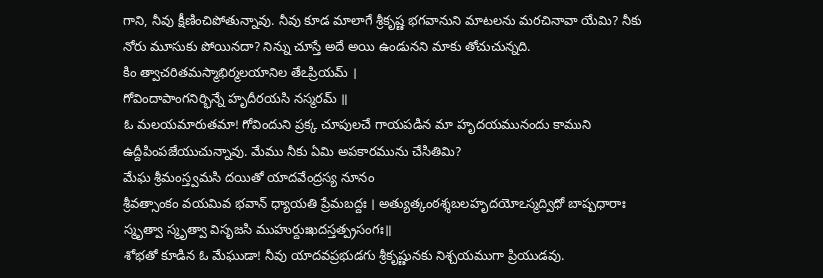గాని, నీవు క్షీణించిపోతున్నావు. నీవు కూడ మాలాగే శ్రీకృష్ణ భగవానుని మాటలను మరచినావా యేమి? నీకు నోరు మూసుకు పోయినదా? నిన్ను చూస్తే అదే అయి ఉండునని మాకు తోచుచున్నది.
కిం త్వాచరితమస్మాభిర్మలయానిల తేఽప్రియమ్ ।
గోవిందాపాంగనిర్భిన్నే హృదీరయసి నస్మరమ్ ॥
ఓ మలయమారుతమా! గోవిందుని ప్రక్క చూపులచే గాయపడిన మా హృదయమునందు కాముని ఉద్దీపింపజేయుచున్నావు. మేము నీకు ఏమి అపకారమును చేసితిమి?
మేఘ శ్రీమంస్త్వమసి దయితో యాదవేంద్రస్య నూనం
శ్రీవత్సాంకం వయమివ భవాన్ ధ్యాయతి ప్రేమబద్దః । అత్యుత్కంఠశ్శబలహృదయోఽస్మద్విధో బాష్పధారాః
స్మృత్వా స్మృత్వా విసృజసి ముహుర్దుఃఖదస్తత్ప్రసంగః॥
శోభతో కూడిన ఓ మేఘుడా! నీవు యాదవప్రభుడగు శ్రీకృష్ణునకు నిశ్చయముగా ప్రియుడవు.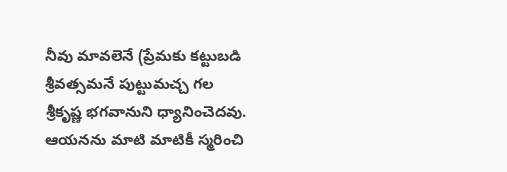నీవు మావలెనే (ప్రేమకు కట్టుబడి శ్రీవత్సమనే పుట్టుమచ్చ గల శ్రీకృష్ణ భగవానుని ధ్యానించెదవు. ఆయనను మాటి మాటికీ స్మరించి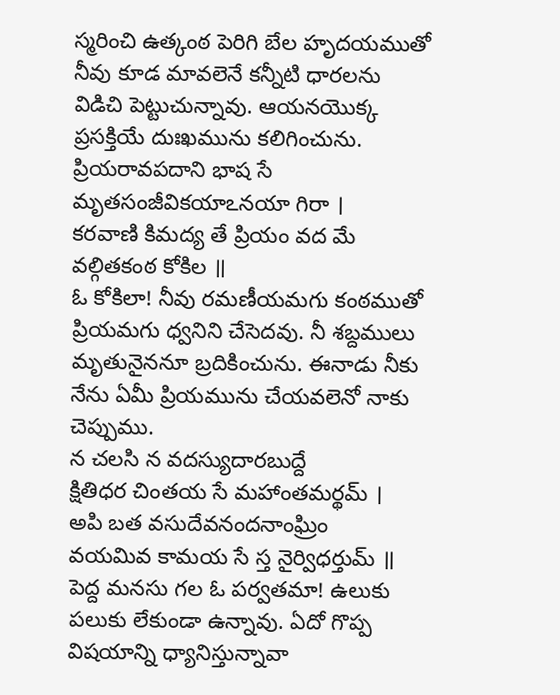స్మరించి ఉత్కంఠ పెరిగి బేల హృదయముతో నీవు కూడ మావలెనే కన్నీటి ధారలను విడిచి పెట్టుచున్నావు. ఆయనయొక్క ప్రసక్తియే దుఃఖమును కలిగించును.
ప్రియరావపదాని భాష సే మృతసంజీవికయాఽనయా గిరా ।
కరవాణి కిమద్య తే ప్రియం వద మే వల్గితకంఠ కోకిల ॥
ఓ కోకిలా! నీవు రమణీయమగు కంఠముతో ప్రియమగు ధ్వనిని చేసెదవు. నీ శబ్దములు మృతునైననూ బ్రదికించును. ఈనాడు నీకు నేను ఏమీ ప్రియమును చేయవలెనో నాకు చెప్పుము.
న చలసి న వదస్యుదారబుద్దే
క్షితిధర చింతయ సే మహాంతమర్థమ్ ।
అపి బత వసుదేవనందనాంఘ్రిం
వయమివ కామయ సే స్త నైర్విధర్తుమ్ ॥
పెద్ద మనసు గల ఓ పర్వతమా! ఉలుకు పలుకు లేకుండా ఉన్నావు. ఏదో గొప్ప విషయాన్ని ధ్యానిస్తున్నావా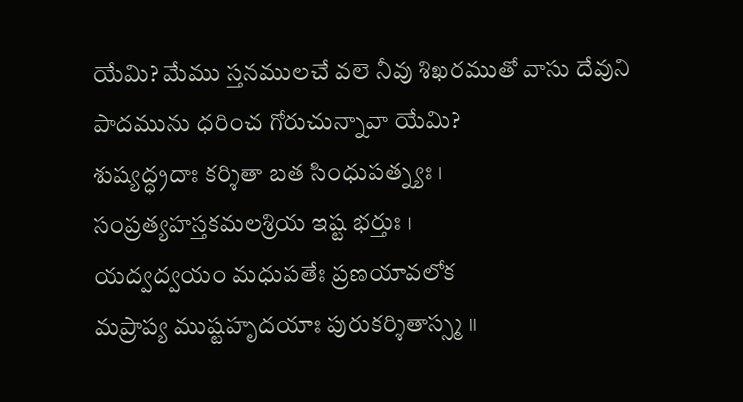యేమి? మేము స్తనములచే వలె నీవు శిఖరముతో వాసు దేవుని పాదమును ధరించ గోరుచున్నావా యేమి?
శుష్యద్ధ్రదాః కర్శితా బత సింధుపత్న్యః ।
సంప్రత్యహస్తకమలశ్రియ ఇష్ట భర్తుః ।
యద్వద్వయం మధుపతేః ప్రణయావలోక
మప్రాప్య ముష్టహృదయాః పురుకర్శితాస్స్మ ॥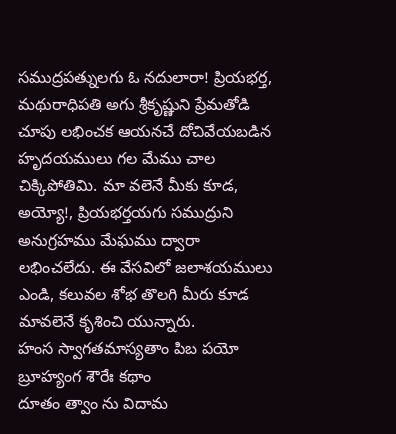సముద్రపత్నులగు ఓ నదులారా! ప్రియభర్త, మథురాధిపతి అగు శ్రీకృష్ణుని ప్రేమతోడి చూపు లభించక ఆయనచే దోచివేయబడిన హృదయములు గల మేము చాల చిక్కిపోతిమి. మా వలెనే మీకు కూడ, అయ్యో!, ప్రియభర్తయగు సముద్రుని అనుగ్రహము మేఘము ద్వారా లభించలేదు. ఈ వేసవిలో జలాశయములు ఎండి, కలువల శోభ తొలగి మీరు కూడ మావలెనే కృశించి యున్నారు.
హంస స్వాగతమాస్యతాం పిబ పయో బ్రూహ్యంగ శౌరేః కథాం
దూతం త్వాం ను విదామ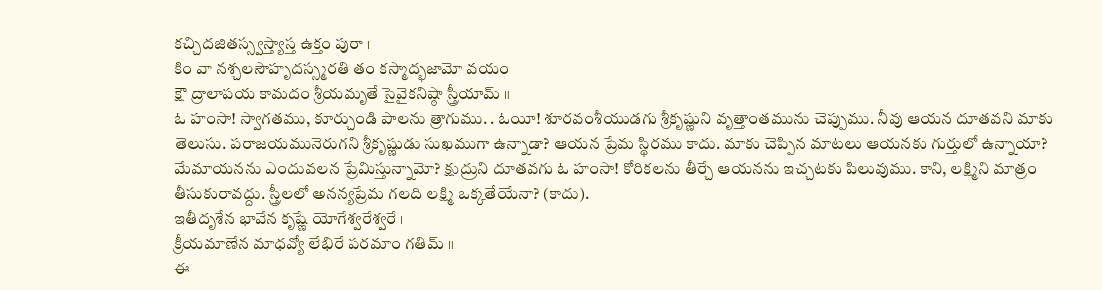కచ్చిదజితస్స్వస్త్యాస్త ఉక్తం పురా ।
కిం వా నశ్చలసౌహృదస్స్మరతి తం కస్మాద్భజామో వయం
క్షౌ ద్రాలాపయ కామదం శ్రీయమృతే సైవైకనిష్ఠా స్త్రీయామ్ ॥
ఓ హంసా! స్వాగతము, కూర్చుండి పాలను త్రాగుము. . ఓయీ! శూరవంశీయుడగు శ్రీకృష్ణుని వృత్తాంతమును చెప్పుము. నీవు ఆయన దూతవని మాకు తెలుసు. పరాజయమునెరుగని శ్రీకృష్ణుడు సుఖముగా ఉన్నాడా? ఆయన ప్రేమ స్థిరము కాదు. మాకు చెప్పిన మాటలు ఆయనకు గుర్తులో ఉన్నాయా? మేమాయనను ఎందువలన ప్రేమిస్తున్నామో? క్షుద్రుని దూతవగు ఓ హంసా! కోరికలను తీర్చే ఆయనను ఇచ్చటకు పిలువుము. కాని, లక్ష్మిని మాత్రం తీసుకురావద్దు. స్త్రీలలో అనన్యప్రేమ గలది లక్ష్మి ఒక్కతేయేనా? (కాదు).
ఇతీదృశేన భావేన కృష్ణే యోగేశ్వరేశ్వరే ।
క్రీయమాణేన మాధవ్యో లేభిరే పరమాం గతిమ్ ॥
ఈ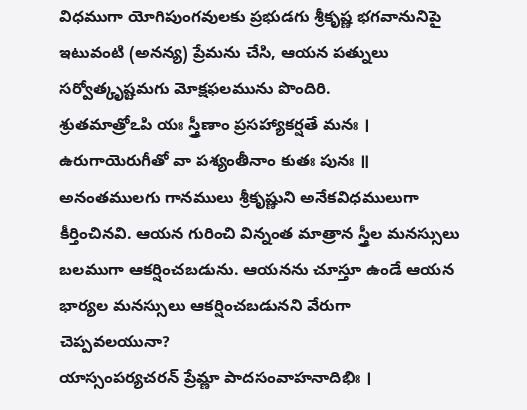విధముగా యోగిపుంగవులకు ప్రభుడగు శ్రీకృష్ణ భగవానునిపై ఇటువంటి (అనన్య) ప్రేమను చేసి, ఆయన పత్నులు సర్వోత్కృష్టమగు మోక్షఫలమును పొందిరి.
శ్రుతమాత్రోఽపి యః స్త్రీణాం ప్రసహ్యాకర్షతే మనః ।
ఉరుగాయెరుగీతో వా పశ్యంతీనాం కుతః పునః ॥
అనంతములగు గానములు శ్రీకృష్ణుని అనేకవిధములుగా కీర్తించినవి. ఆయన గురించి విన్నంత మాత్రాన స్త్రీల మనస్సులు బలముగా ఆకర్షించబడును. ఆయనను చూస్తూ ఉండే ఆయన భార్యల మనస్సులు ఆకర్షించబడునని వేరుగా చెప్పవలయునా?
యాస్సంపర్యచరన్ ప్రేమ్ణా పాదసంవాహనాదిభిః ।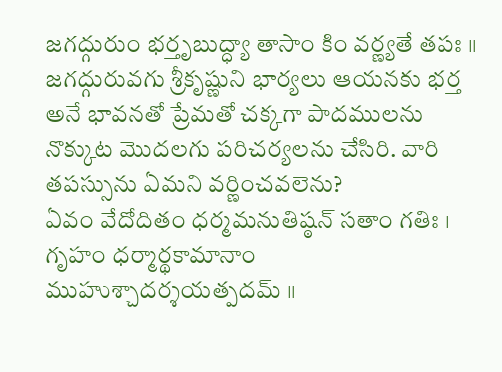జగద్గురుం భర్తృబుద్ధ్యా తాసాం కిం వర్ణ్యతే తపః ॥
జగద్గురువగు శ్రీకృష్ణుని భార్యలు ఆయనకు భర్త అనే భావనతో ప్రేమతో చక్కగా పాదములను నొక్కుట మొదలగు పరిచర్యలను చేసిరి. వారి తపస్సును ఏమని వర్ణించవలెను?
ఏవం వేదోదితం ధర్మమనుతిష్ఠన్ సతాం గతిః ।
గృహం ధర్మార్థకామానాం ముహుశ్చాదర్శయత్పదమ్ ॥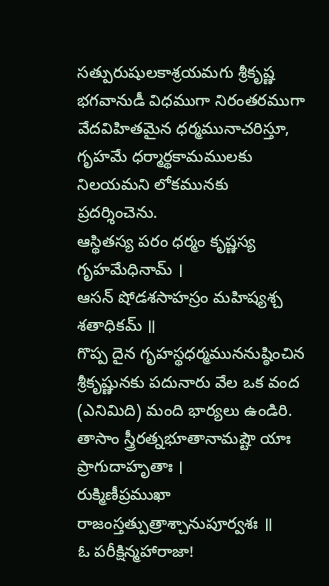సత్పురుషులకాశ్రయమగు శ్రీకృష్ణ భగవానుడీ విధముగా నిరంతరముగా వేదవిహితమైన ధర్మమునాచరిస్తూ, గృహమే ధర్మార్థకామములకు నిలయమని లోకమునకు ప్రదర్శించెను.
ఆస్థితస్య పరం ధర్మం కృష్ణస్య గృహమేధినామ్ ।
ఆసన్ షోడశసాహస్రం మహిష్యశ్చ శతాధికమ్ ॥
గొప్ప దైన గృహస్థధర్మముననుష్ఠించిన శ్రీకృష్ణునకు పదునారు వేల ఒక వంద (ఎనిమిది) మంది భార్యలు ఉండిరి.
తాసాం స్త్రీరత్నభూతానామష్టౌ యాః ప్రాగుదాహృతాః ।
రుక్మిణీప్రముఖా రాజంస్తత్పుత్రాశ్చానుపూర్వశః ॥
ఓ పరీక్షిన్మహారాజా!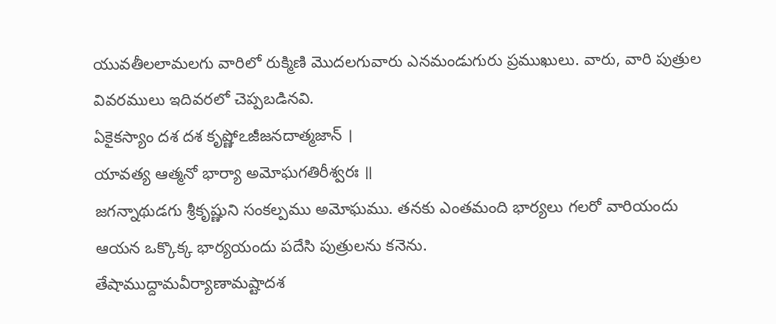యువతీలలామలగు వారిలో రుక్మిణి మొదలగువారు ఎనమండుగురు ప్రముఖులు. వారు, వారి పుత్రుల వివరములు ఇదివరలో చెప్పబడినవి.
ఏకైకస్యాం దశ దశ కృష్ణోఽజీజనదాత్మజాన్ ।
యావత్య ఆత్మనో భార్యా అమోఘగతిరీశ్వరః ॥
జగన్నాథుడగు శ్రీకృష్ణుని సంకల్పము అమోఘము. తనకు ఎంతమంది భార్యలు గలరో వారియందు ఆయన ఒక్కొక్క భార్యయందు పదేసి పుత్రులను కనెను.
తేషాముద్దామవీర్యాణామష్టాదశ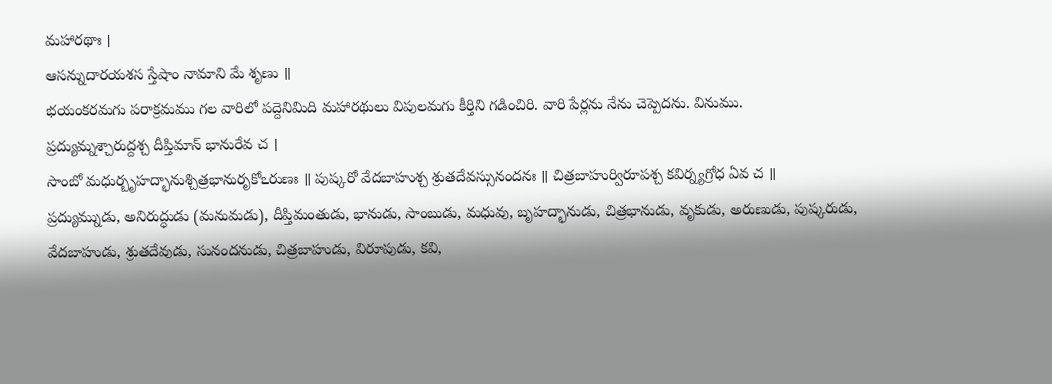మహారథాః ।
ఆసన్నుదారయశస స్తేషాం నామాని మే శృణు ॥
భయంకరమగు పరాక్రమము గల వారిలో పద్దెనిమిది మహారథులు విపులమగు కీర్తిని గడించిరి. వారి పేర్లను నేను చెప్పెదను. వినుము.
ప్రద్యుమ్నశ్చారుద్దశ్చ దీప్తిమాన్ భానురేవ చ ।
సాంబో మధుర్బృహద్భానుశ్చిత్రభానురృకోఽరుణః ॥ పుష్కరో వేదబాహుశ్చ శ్రుతదేవస్సునందనః ॥ చిత్రబాహుర్విరూపశ్చ కవిర్న్యగ్రోధ ఏవ చ ॥
ప్రద్యుమ్నుడు, అనిరుద్ధుడు (మనుమడు), దీప్తిమంతుడు, భానుడు, సాంబుడు, మధువు, బృహద్భానుడు, చిత్రభానుడు, వృకుడు, అరుణుడు, పుష్కరుడు, వేదబాహుడు, శ్రుతదేవుడు, సునందనుడు, చిత్రబాహుడు, విరూపుడు, కవి,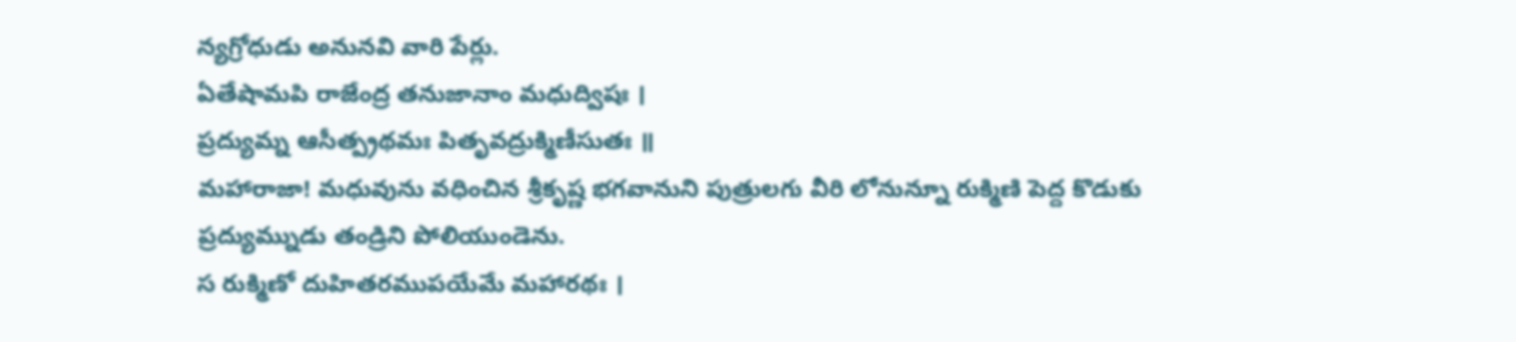న్యగ్రోధుడు అనునవి వారి పేర్లు.
ఏతేషామపి రాజేంద్ర తనుజానాం మధుద్విషః ।
ప్రద్యుమ్న ఆసీత్ప్రథమః పితృవద్రుక్మిణీసుతః ॥
మహారాజా! మధువును వధించిన శ్రీకృష్ణ భగవానుని పుత్రులగు వీరి లోనున్నూ రుక్మిణి పెద్ద కొడుకు ప్రద్యుమ్నుడు తండ్రిని పోలియుండెను.
స రుక్మిణో దుహితరముపయేమే మహారథః ।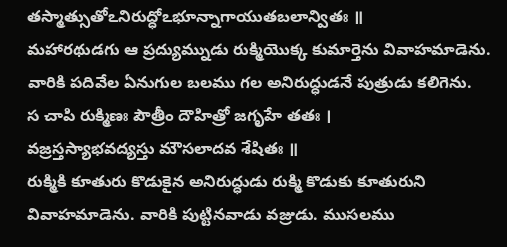తస్మాత్సుతోఽనిరుద్ధోఽభూన్నాగాయుతబలాన్వితః ॥
మహారథుడగు ఆ ప్రద్యుమ్నుడు రుక్మియొక్క కుమార్తెను వివాహమాడెను. వారికి పదివేల ఏనుగుల బలము గల అనిరుద్ధుడనే పుత్రుడు కలిగెను.
స చాపి రుక్మిణః పౌత్రీం దౌహిత్రో జగృహే తతః ।
వజ్రస్తస్యాభవద్యస్తు మౌసలాదవ శేషితః ॥
రుక్మికి కూతురు కొడుకైన అనిరుద్ధుడు రుక్మి కొడుకు కూతురుని వివాహమాడెను. వారికి పుట్టినవాడు వజ్రుడు. ముసలము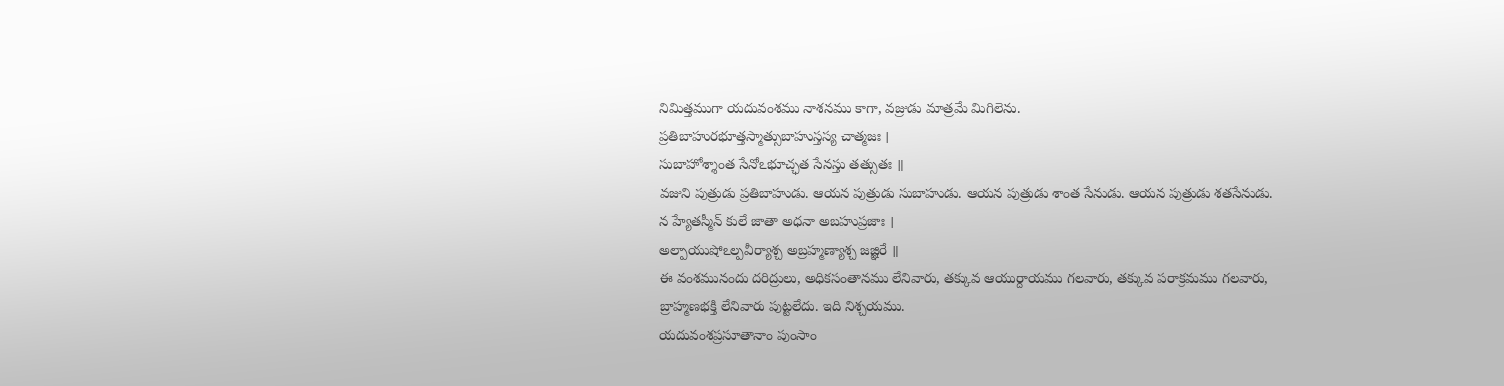నిమిత్తముగా యదువంశము నాశనము కాగా, వజ్రుడు మాత్రమే మిగిలెను.
ప్రతిబాహురభూత్తస్మాత్సుబాహుస్తస్య చాత్మజః ।
సుబాహోశ్శాంత సేనోఽభూచ్ఛత సేనస్తు తత్సుతః ॥
వజుని పుత్రుడు ప్రతిబాహుడు. ఆయన పుత్రుడు సుబాహుడు. ఆయన పుత్రుడు శాంత సేనుడు. ఆయన పుత్రుడు శతసేనుడు.
న హ్యేతస్మీన్ కులే జాతా అధనా అబహుప్రజాః ।
అల్పాయుషోఽల్పవీర్యాశ్చ అబ్రహ్మణ్యాశ్చ జజ్ఞిరే ॥
ఈ వంశమునందు దరిద్రులు, అధికసంతానము లేనివారు, తక్కువ ఆయుర్దాయము గలవారు, తక్కువ పరాక్రమము గలవారు, బ్రాహ్మణభక్తి లేనివారు పుట్టలేదు. ఇది నిశ్చయము.
యదువంశప్రసూతానాం పుంసాం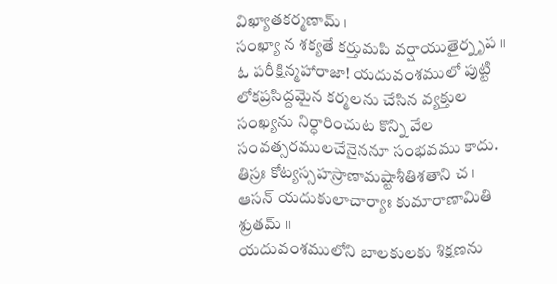విఖ్యాతకర్మణామ్ ।
సంఖ్యా న శక్యతే కర్తుమపి వర్షాయుతైర్నృప ॥
ఓ పరీక్షిన్మహారాజా! యదువంశములో పుట్టి లోకప్రసిద్దమైన కర్మలను చేసిన వ్యక్తుల సంఖ్యను నిర్ధారించుట కొన్ని వేల సంవత్సరములచేనైననూ సంభవము కాదు.
తిస్రః కోట్యస్సహస్రాణామష్టాశీతిశతాని చ ।
ఆసన్ యదుకులాచార్యాః కుమారాణామితి శ్రుతమ్ ॥
యదువంశములోని బాలకులకు శిక్షణను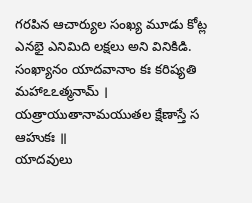గరపిన ఆచార్యుల సంఖ్య మూడు కోట్ల ఎనభై ఎనిమిది లక్షలు అని వినికిడి.
సంఖ్యానం యాదవానాం కః కరిష్యతి మహాఽఽత్మనామ్ ।
యత్రాయుతానామయుతల క్షేణాస్తే స ఆహుకః ॥
యాదవులు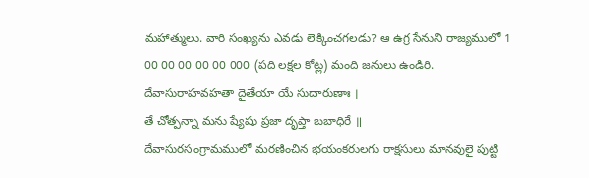మహాత్ములు. వారి సంఖ్యను ఎవడు లెక్కించగలడు? ఆ ఉగ్ర సేనుని రాజ్యములో 1 00 00 00 00 00 000 (పది లక్షల కోట్ల) మంది జనులు ఉండిరి.
దేవాసురాహవహతా దైతేయా యే సుదారుణాః ।
తే చోత్పన్నా మను ష్యేషు ప్రజా దృప్తా బబాధిరే ॥
దేవాసురసంగ్రామములో మరణించిన భయంకరులగు రాక్షసులు మానవులై పుట్టి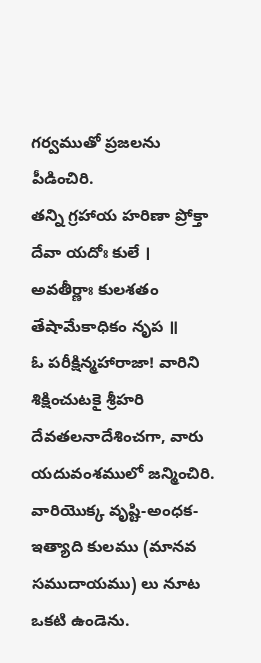గర్వముతో ప్రజలను పీడించిరి.
తన్ని గ్రహాయ హరిణా ప్రోక్తా దేవా యదోః కులే ।
అవతీర్ణాః కులశతం తేషామేకాధికం నృప ॥
ఓ పరీక్షిన్మహారాజా! వారిని శిక్షించుటకై శ్రీహరి దేవతలనాదేశించగా, వారు యదువంశములో జన్మించిరి. వారియొక్క వృష్టి-అంధక-ఇత్యాది కులము (మానవ సముదాయము) లు నూట ఒకటి ఉండెను.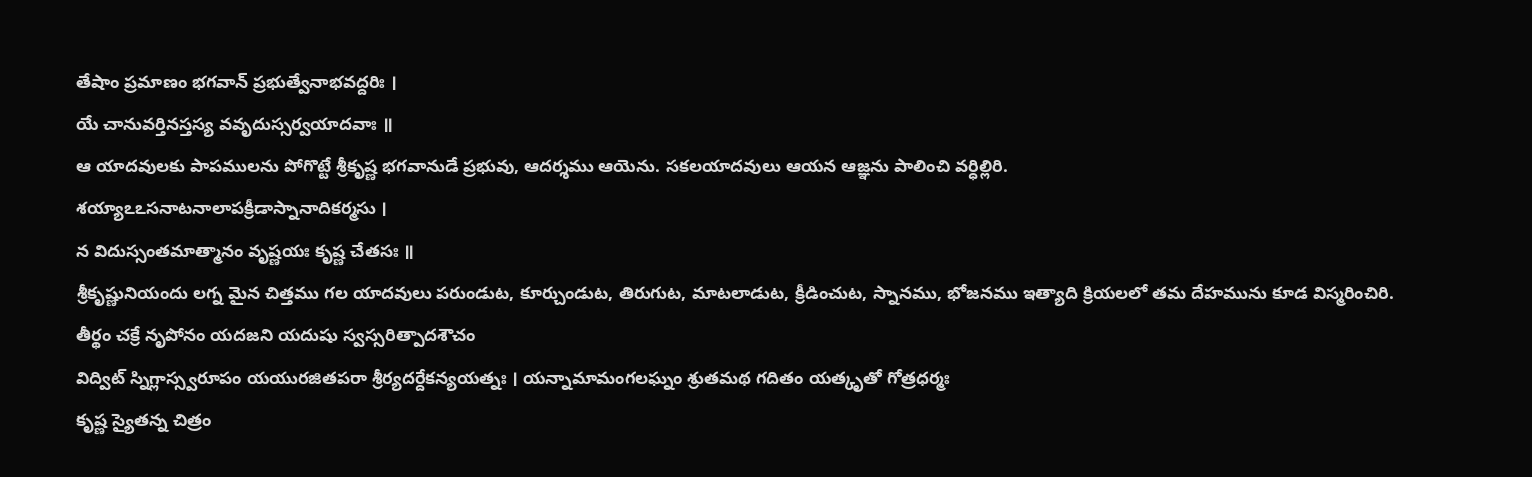తేషాం ప్రమాణం భగవాన్ ప్రభుత్వేనాభవద్దరిః ।
యే చానువర్తినస్తస్య వవృదుస్సర్వయాదవాః ॥
ఆ యాదవులకు పాపములను పోగొట్టే శ్రీకృష్ణ భగవానుడే ప్రభువు, ఆదర్శము ఆయెను. సకలయాదవులు ఆయన ఆజ్ఞను పాలించి వర్ధిల్లిరి.
శయ్యాఽఽసనాటనాలాపక్రీడాస్నానాదికర్మసు ।
న విదుస్సంతమాత్మానం వృష్ణయః కృష్ణ చేతసః ॥
శ్రీకృష్ణునియందు లగ్న మైన చిత్తము గల యాదవులు పరుండుట, కూర్చుండుట, తిరుగుట, మాటలాడుట, క్రీడించుట, స్నానము, భోజనము ఇత్యాది క్రియలలో తమ దేహమును కూడ విస్మరించిరి.
తీర్థం చక్రే నృపోనం యదజని యదుషు స్వస్సరిత్పాదశౌచం
విద్విట్ స్నిగ్లాస్స్వరూపం యయురజితపరా శ్రీర్యదర్దేకన్యయత్నః । యన్నామామంగలఘ్నం శ్రుతమథ గదితం యత్కృతో గోత్రధర్మః
కృష్ణ స్యైతన్న చిత్రం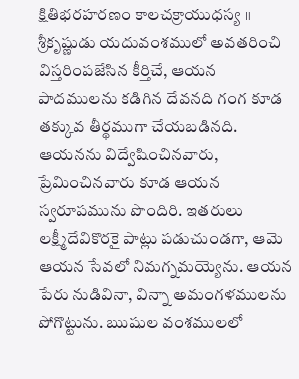క్షితిభరహరణం కాలచక్రాయుధస్య ॥
శ్రీకృష్ణుడు యదువంశములో అవతరించి విస్తరింపజేసిన కీర్తిచే, ఆయన పాదములను కడిగిన దేవనది గంగ కూడ తక్కువ తీర్థముగా చేయబడినది. ఆయనను విద్వేషించినవారు, ప్రేమించినవారు కూడ ఆయన స్వరూపమును పొందిరి. ఇతరులు లక్ష్మీదేవికొరకై పాట్లు పడుచుండగా, ఆమె ఆయన సేవలో నిమగ్నమయ్యెను. ఆయన పేరు నుడివినా, విన్నా అమంగళములను పోగొట్టును. ఋషుల వంశములలో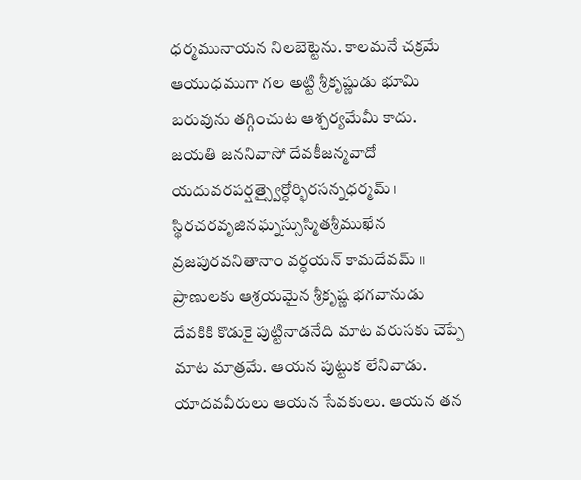ధర్మమునాయన నిలబెట్టెను. కాలమనే చక్రమే ఆయుధముగా గల అట్టి శ్రీకృష్ణుడు భూమి బరువును తగ్గించుట ఆశ్చర్యమేమీ కాదు.
జయతి జననివాసో దేవకీజన్మవాదో
యదువరపర్షత్స్వైర్ధోర్భిరసన్నధర్మమ్ ।
స్థిరచరవృజినఘ్నస్సుస్మితశ్రీముఖేన
వ్రజపురవనితానాం వర్ధయన్ కామదేవమ్ ॥
ప్రాణులకు ఆశ్రయమైన శ్రీకృష్ణ భగవానుడు దేవకికి కొడుకై పుట్టినాడనేది మాట వరుసకు చెప్పే మాట మాత్రమే. ఆయన పుట్టుక లేనివాడు. యాదవవీరులు ఆయన సేవకులు. ఆయన తన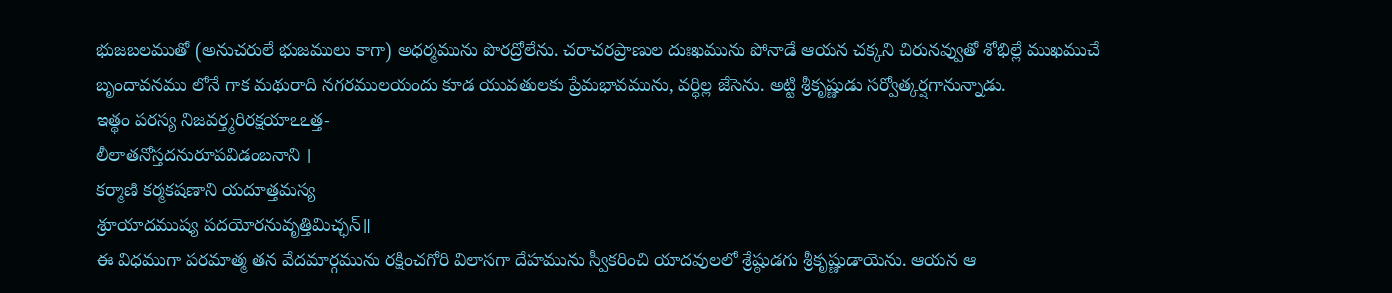భుజబలముతో (అనుచరులే భుజములు కాగా) అధర్మమును పొరద్రోలేను. చరాచరప్రాణుల దుఃఖమును పోనాడే ఆయన చక్కని చిరునవ్వుతో శోభిల్లే ముఖముచే బృందావనము లోనే గాక మథురాది నగరములయందు కూడ యువతులకు ప్రేమభావమును, వర్ధిల్ల జేసెను. అట్టి శ్రీకృష్ణుడు సర్వోత్కర్షగానున్నాడు.
ఇత్థం పరస్య నిజవర్త్మరిరక్షయాఽఽత్త-
లీలాతనోస్తదనురూపవిడంబనాని ।
కర్మాణి కర్మకషణాని యదూత్తమస్య
శ్రూయాదముష్య పదయోరనువృత్తిమిచ్ఛన్॥
ఈ విధముగా పరమాత్మ తన వేదమార్గమును రక్షించగోరి విలాసగా దేహమును స్వీకరించి యాదవులలో శ్రేష్ఠుడగు శ్రీకృష్ణుడాయెను. ఆయన ఆ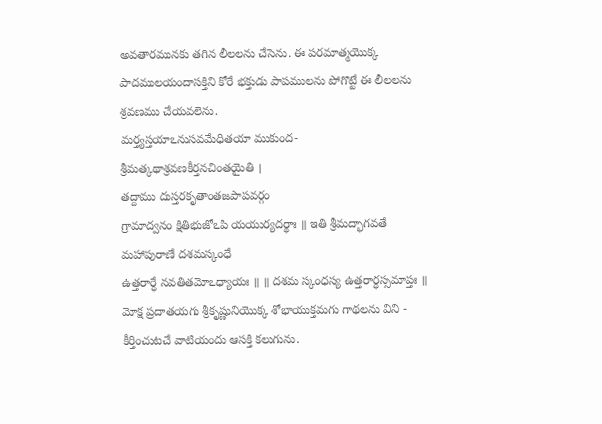అవతారమునకు తగిన లీలలను చేసెను. ఈ పరమాత్మయొక్క పాదములయందాసక్తిని కోరే భక్తుడు పాపములను పోగొట్టే ఈ లీలలను శ్రవణము చేయవలెను.
మర్త్యస్తయాఽనుసవమేధితయా ముకుంద-
శ్రీమత్కథాశ్రవణకీర్తనచింతయైతి ।
తద్దాము దుస్తరకృతాంతజపాపవర్గం
గ్రామాద్వనం క్షితిభుజోఽపి యయుర్యదర్థాః ॥ ఇతి శ్రీమద్భాగవతే మహాపురాణే దశమస్కంధే
ఉత్తరార్ధే నవతితమోఽధ్యాయః ॥ ॥ దశమ స్కంధస్య ఉత్తరార్ధస్సమాప్తః ॥
మోక్ష ప్రదాతయగు శ్రీకృష్ణునియొక్క శోభాయుక్తమగు గాథలను విని - కీర్తించుటచే వాటియందు ఆసక్తి కలుగును.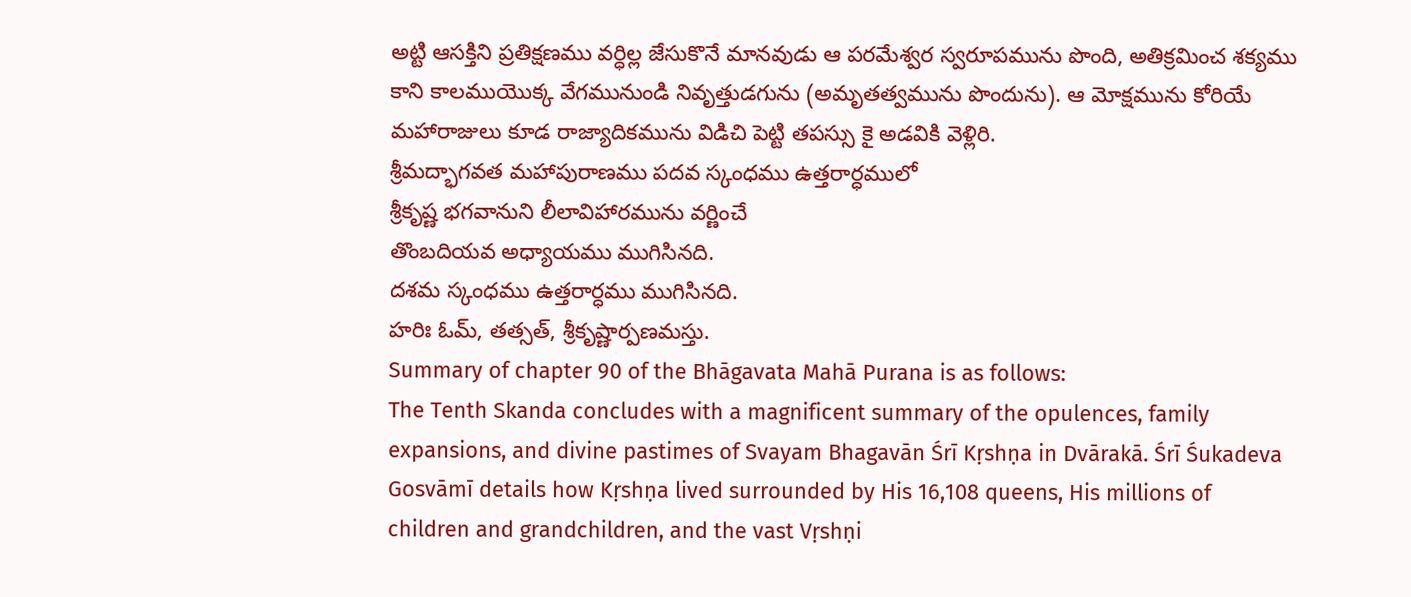అట్టి ఆసక్తిని ప్రతిక్షణము వర్ధిల్ల జేసుకొనే మానవుడు ఆ పరమేశ్వర స్వరూపమును పొంది, అతిక్రమించ శక్యము కాని కాలముయొక్క వేగమునుండి నివృత్తుడగును (అమృతత్వమును పొందును). ఆ మోక్షమును కోరియే మహారాజులు కూడ రాజ్యాదికమును విడిచి పెట్టి తపస్సు కై అడవికి వెళ్లిరి.
శ్రీమద్భాగవత మహాపురాణము పదవ స్కంధము ఉత్తరార్ధములో
శ్రీకృష్ణ భగవానుని లీలావిహారమును వర్ణించే
తొంబదియవ అధ్యాయము ముగిసినది.
దశమ స్కంధము ఉత్తరార్ధము ముగిసినది.
హరిః ఓమ్, తత్సత్, శ్రీకృష్ణార్పణమస్తు.
Summary of chapter 90 of the Bhāgavata Mahā Purana is as follows:
The Tenth Skanda concludes with a magnificent summary of the opulences, family expansions, and divine pastimes of Svayam Bhagavān Śrī Kṛshṇa in Dvārakā. Śrī Śukadeva Gosvāmī details how Kṛshṇa lived surrounded by His 16,108 queens, His millions of children and grandchildren, and the vast Vṛshṇi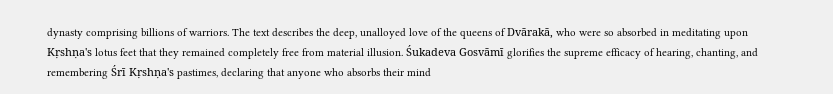dynasty comprising billions of warriors. The text describes the deep, unalloyed love of the queens of Dvārakā, who were so absorbed in meditating upon Kṛshṇa's lotus feet that they remained completely free from material illusion. Śukadeva Gosvāmī glorifies the supreme efficacy of hearing, chanting, and remembering Śrī Kṛshṇa's pastimes, declaring that anyone who absorbs their mind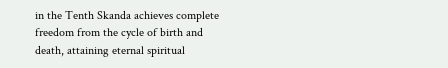in the Tenth Skanda achieves complete freedom from the cycle of birth and death, attaining eternal spiritual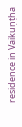residence in Vaikuṇṭha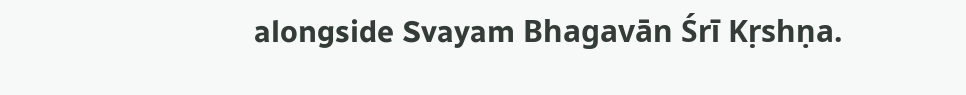alongside Svayam Bhagavān Śrī Kṛshṇa.